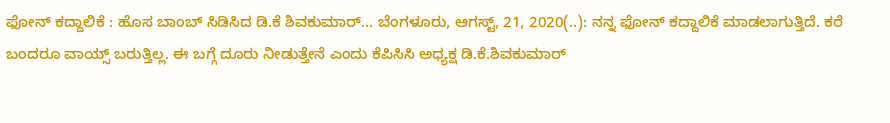ಫೋನ್ ಕದ್ದಾಲಿಕೆ : ಹೊಸ ಬಾಂಬ್ ಸಿಡಿಸಿದ ಡಿ.ಕೆ ಶಿವಕುಮಾರ್… ಬೆಂಗಳೂರು, ಆಗಸ್ಟ್, 21, 2020(..): ನನ್ನ ಫೋನ್ ಕದ್ದಾಲಿಕೆ ಮಾಡಲಾಗುತ್ತಿದೆ. ಕರೆ ಬಂದರೂ ವಾಯ್ಸ್ ಬರುತ್ತಿಲ್ಲ. ಈ ಬಗ್ಗೆ ದೂರು ನೀಡುತ್ತೇನೆ ಎಂದು ಕೆಪಿಸಿಸಿ ಅಧ್ಯಕ್ಷ ಡಿ.ಕೆ.ಶಿವಕುಮಾರ್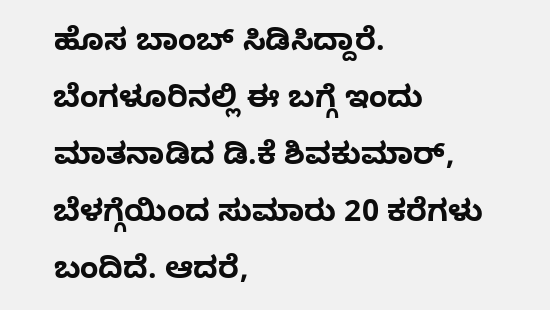ಹೊಸ ಬಾಂಬ್ ಸಿಡಿಸಿದ್ದಾರೆ. ಬೆಂಗಳೂರಿನಲ್ಲಿ ಈ ಬಗ್ಗೆ ಇಂದು ಮಾತನಾಡಿದ ಡಿ.ಕೆ ಶಿವಕುಮಾರ್, ಬೆಳಗ್ಗೆಯಿಂದ ಸುಮಾರು 20 ಕರೆಗಳು ಬಂದಿದೆ. ಆದರೆ,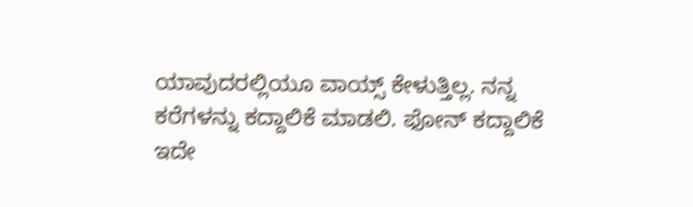ಯಾವುದರಲ್ಲಿಯೂ ವಾಯ್ಸ್ ಕೇಳುತ್ತಿಲ್ಲ. ನನ್ನ ಕರೆಗಳನ್ನು ಕದ್ದಾಲಿಕೆ ಮಾಡಲಿ. ಫೋನ್ ಕದ್ದಾಲಿಕೆ ಇದೇ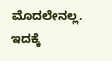ಮೊದಲೇನಲ್ಲ. ಇದಕ್ಕೆ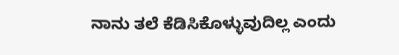ನಾನು ತಲೆ ಕೆಡಿಸಿಕೊಳ್ಳುವುದಿಲ್ಲ ಎಂದು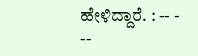ಹೇಳಿದ್ದಾರೆ. : -- - --